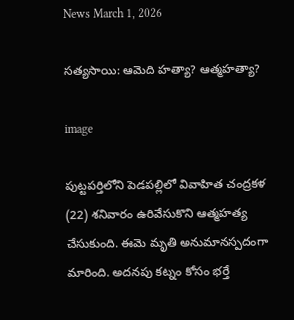News March 1, 2026

సత్యసాయి: ఆమెది హత్యా? ఆత్మహత్యా?

image

పుట్టపర్తిలోని పెడపల్లిలో వివాహిత చంద్రకళ (22) శనివారం ఉరివేసుకొని ఆత్మహత్య చేసుకుంది. ఈమె మృతి అనుమానస్పదంగా మారింది. అదనపు కట్నం కోసం భర్తే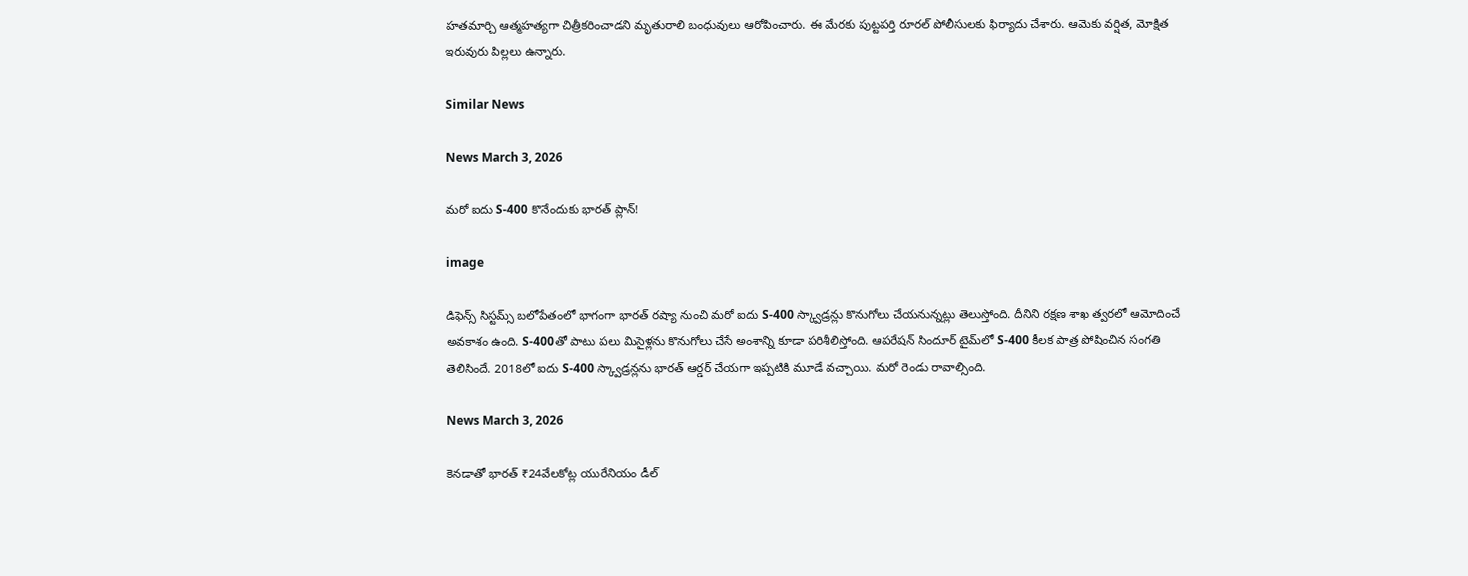హతమార్చి ఆత్మహత్యగా చిత్రీకరించాడని మృతురాలి బంధువులు ఆరోపించారు. ఈ మేరకు పుట్టపర్తి రూరల్ పోలీసులకు ఫిర్యాదు చేశారు. ఆమెకు వర్షిత, మోక్షిత ఇరువురు పిల్లలు ఉన్నారు.

Similar News

News March 3, 2026

మరో ఐదు S-400 కొనేందుకు భారత్ ప్లాన్!

image

డిఫెన్స్ సిస్టమ్స్ బలోపేతంలో భాగంగా భారత్ రష్యా నుంచి మరో ఐదు S-400 స్క్వాడ్రన్లు కొనుగోలు చేయనున్నట్లు తెలుస్తోంది. దీనిని రక్షణ శాఖ త్వరలో ఆమోదించే అవకాశం ఉంది. S-400తో పాటు పలు మిసైళ్లను కొనుగోలు చేసే అంశాన్ని కూడా పరిశీలిస్తోంది. ఆపరేషన్ సిందూర్ టైమ్‌లో S-400 కీలక పాత్ర పోషించిన సంగతి తెలిసిందే. 2018లో ఐదు S-400 స్క్వాడ్రన్లను భారత్ ఆర్డర్ చేయగా ఇప్పటికి మూడే వచ్చాయి. మరో రెండు రావాల్సింది.

News March 3, 2026

కెనడాతో భారత్ ₹24వేలకోట్ల యురేనియం డీల్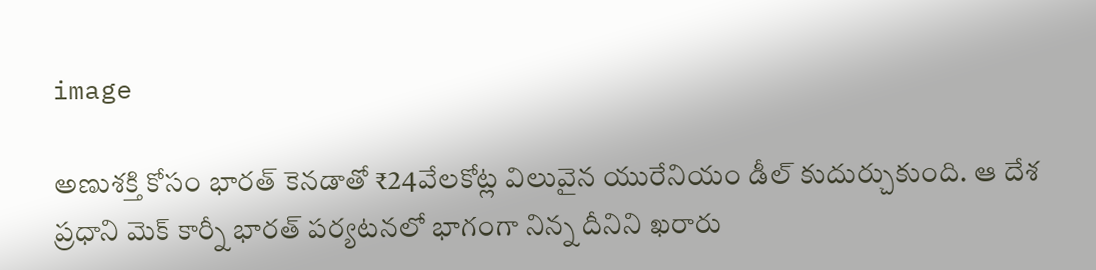image

అణుశక్తి కోసం భారత్ కెనడాతో ₹24వేలకోట్ల విలువైన యురేనియం డీల్ కుదుర్చుకుంది. ఆ దేశ ప్రధాని మెక్ కార్నీ భారత్‌ పర్యటనలో భాగంగా నిన్న దీనిని ఖరారు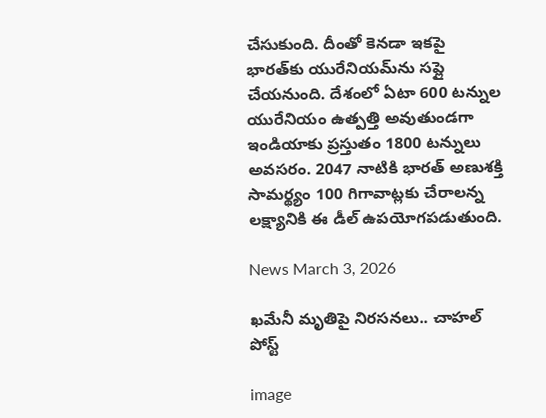చేసుకుంది. దీంతో కెనడా ఇకపై భారత్‌కు యురేనియమ్‌ను సప్లై చేయనుంది. దేశంలో ఏటా 600 టన్నుల యురేనియం ఉత్పత్తి అవుతుండగా ఇండియాకు ప్రస్తుతం 1800 టన్నులు అవసరం. 2047 నాటికి భారత్ అణుశక్తి సామర్థ్యం 100 గిగావాట్లకు చేరాలన్న లక్ష్యానికి ఈ డీల్ ఉపయోగపడుతుంది.

News March 3, 2026

ఖమేనీ మృతిపై నిరసనలు.. చాహల్ పోస్ట్

image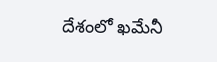దేశంలో ఖమేనీ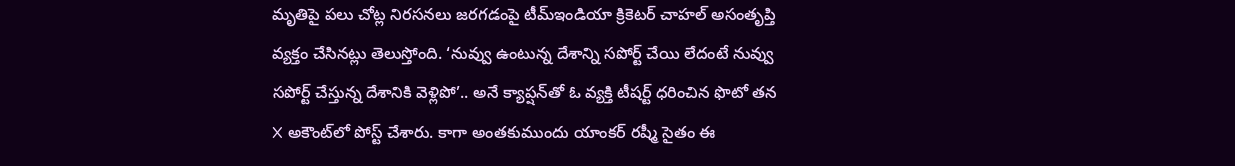మృతిపై పలు చోట్ల నిరసనలు జరగడంపై టీమ్ఇండియా క్రికెటర్ చాహల్ అసంతృప్తి వ్యక్తం చేసినట్లు తెలుస్తోంది. ‘నువ్వు ఉంటున్న దేశాన్ని సపోర్ట్ చేయి లేదంటే నువ్వు సపోర్ట్ చేస్తున్న దేశానికి వెళ్లిపో’.. అనే క్యాప్షన్‌తో ఓ వ్యక్తి టీషర్ట్ ధరించిన ఫొటో తన X అకౌంట్‌లో పోస్ట్ చేశారు. కాగా అంతకుముందు యాంకర్ రష్మీ సైతం ఈ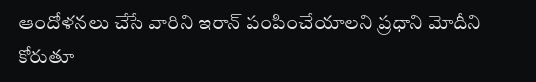ఆందోళనలు చేసే వారిని ఇరాన్ పంపించేయాలని ప్రధాని మోదీని కోరుతూ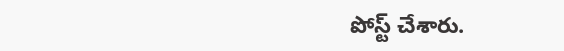పోస్ట్ చేశారు.